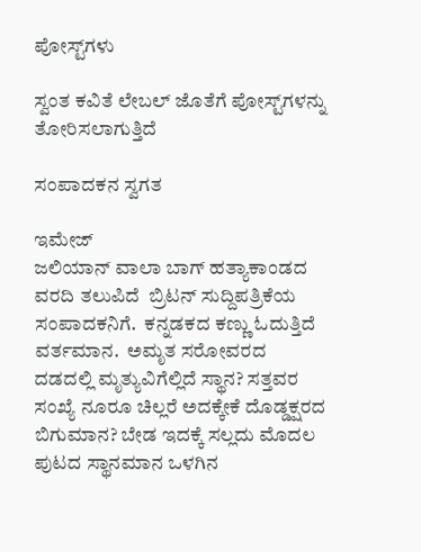ಪೋಸ್ಟ್‌ಗಳು

ಸ್ವಂತ ಕವಿತೆ ಲೇಬಲ್ ಜೊತೆಗೆ ಪೋಸ್ಟ್‌ಗಳನ್ನು ತೋರಿಸಲಾಗುತ್ತಿದೆ

ಸಂಪಾದಕನ ಸ್ವಗತ

ಇಮೇಜ್
ಜಲಿಯಾನ್ ವಾಲಾ ಬಾಗ್ ಹತ್ಯಾಕಾಂಡದ  ವರದಿ ತಲುಪಿದೆ  ಬ್ರಿಟನ್ ಸುದ್ದಿಪತ್ರಿಕೆಯ ಸಂಪಾದಕನಿಗೆ.  ಕನ್ನಡಕದ ಕಣ್ಣು ಓದುತ್ತಿದೆ ವರ್ತಮಾನ.  ಅಮೃತ ಸರೋವರದ ದಡದಲ್ಲಿ ಮೃತ್ಯುವಿಗೆಲ್ಲಿದೆ ಸ್ಥಾನ? ಸತ್ತವರ ಸಂಖ್ಯೆ ನೂರೂ ಚಿಲ್ಲರೆ ಅದಕ್ಕೇಕೆ ದೊಡ್ಡಕ್ಷರದ ಬಿಗುಮಾನ? ಬೇಡ ಇದಕ್ಕೆ ಸಲ್ಲದು ಮೊದಲ ಪುಟದ ಸ್ಥಾನಮಾನ ಒಳಗಿನ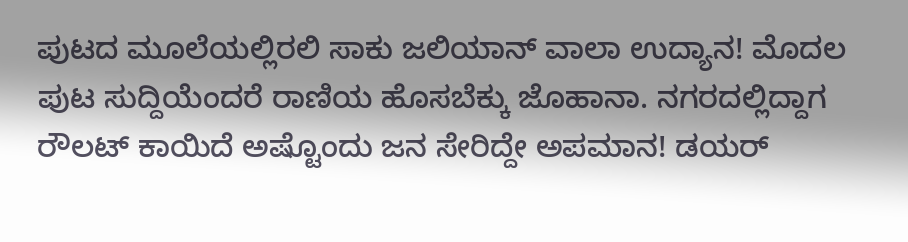ಪುಟದ ಮೂಲೆಯಲ್ಲಿರಲಿ ಸಾಕು ಜಲಿಯಾನ್ ವಾಲಾ ಉದ್ಯಾನ! ಮೊದಲ ಪುಟ ಸುದ್ದಿಯೆಂದರೆ ರಾಣಿಯ ಹೊಸಬೆಕ್ಕು ಜೊಹಾನಾ. ನಗರದಲ್ಲಿದ್ದಾಗ ರೌಲಟ್ ಕಾಯಿದೆ ಅಷ್ಟೊಂದು ಜನ ಸೇರಿದ್ದೇ ಅಪಮಾನ! ಡಯರ್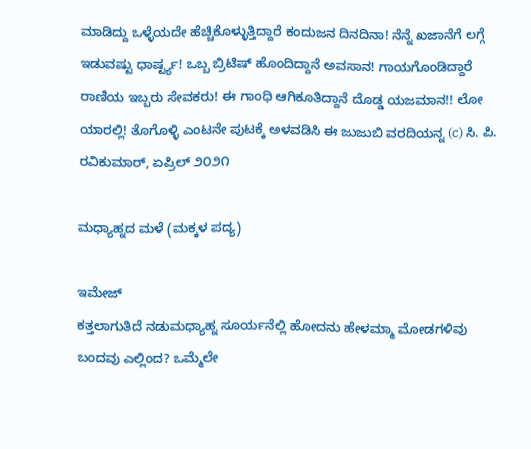ಮಾಡಿದ್ದು ಒಳ್ಳೆಯದೇ ಹೆಚ್ಚಿಕೊಳ್ಳುತ್ತಿದ್ದಾರೆ ಕಂದುಜನ ದಿನದಿನಾ! ನೆನ್ನೆ ಖಜಾನೆಗೆ ಲಗ್ಗೆ ಇಡುವಷ್ಟು ಧಾರ್ಷ್ಟ್ಯ! ಒಬ್ಬ ಬ್ರಿಟಿಷ್ ಹೊಂದಿದ್ದಾನೆ ಅವಸಾನ! ಗಾಯಗೊಂಡಿದ್ದಾರೆ ರಾಣಿಯ ಇಬ್ಬರು ಸೇವಕರು! ಈ ಗಾಂಧಿ ಆಗಿಕೂತಿದ್ದಾನೆ ದೊಡ್ಡ ಯಜಮಾನ!! ಲೋ ಯಾರಲ್ಲಿ! ತೊಗೊಳ್ಳಿ ಎಂಟನೇ ಪುಟಕ್ಕೆ ಅಳವಡಿಸಿ ಈ ಜುಜುಬಿ ವರದಿಯನ್ನ (c) ಸಿ. ಪಿ. ರವಿಕುಮಾರ್, ಏಪ್ರಿಲ್ ೨೦೨೧

ಮಧ್ಯಾಹ್ನದ ಮಳೆ (ಮಕ್ಕಳ ಪದ್ಯ)

ಇಮೇಜ್
ಕತ್ತಲಾಗುತಿದೆ ನಡುಮಧ್ಯಾಹ್ನ ಸೂರ್ಯನೆಲ್ಲಿ ಹೋದನು ಹೇಳಮ್ಮಾ ಮೋಡಗಳಿವು ಬಂದವು ಎಲ್ಲಿಂದ? ಒಮ್ಮೆಲೇ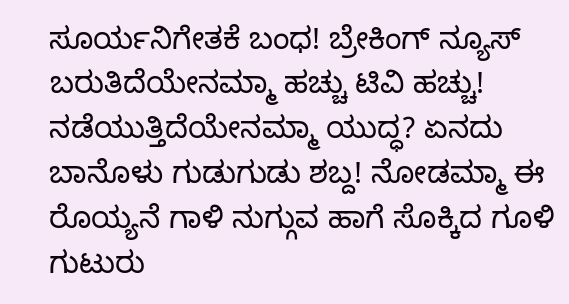ಸೂರ್ಯನಿಗೇತಕೆ ಬಂಧ! ಬ್ರೇಕಿಂಗ್ ನ್ಯೂಸ್ ಬರುತಿದೆಯೇನಮ್ಮಾ ಹಚ್ಚು ಟಿವಿ ಹಚ್ಚು! ನಡೆಯುತ್ತಿದೆಯೇನಮ್ಮಾ ಯುದ್ಧ? ಏನದು ಬಾನೊಳು ಗುಡುಗುಡು ಶಬ್ದ! ನೋಡಮ್ಮಾ ಈ ರೊಯ್ಯನೆ ಗಾಳಿ ನುಗ್ಗುವ ಹಾಗೆ ಸೊಕ್ಕಿದ ಗೂಳಿ ಗುಟುರು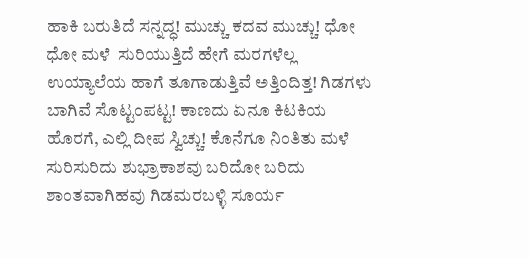ಹಾಕಿ ಬರುತಿದೆ ಸನ್ನದ್ಧ! ಮುಚ್ಚು ಕದವ ಮುಚ್ಚು! ಧೋ ಧೋ ಮಳೆ  ಸುರಿಯುತ್ತಿದೆ ಹೇಗೆ ಮರಗಳೆಲ್ಲ ಉಯ್ಯಾಲೆಯ ಹಾಗೆ ತೂಗಾಡುತ್ತಿವೆ ಅತ್ತಿಂದಿತ್ತ! ಗಿಡಗಳು ಬಾಗಿವೆ ಸೊಟ್ಟಂಪಟ್ಟ! ಕಾಣದು ಏನೂ ಕಿಟಕಿಯ ಹೊರಗೆ, ಎಲ್ಲಿ ದೀಪ ಸ್ವಿಚ್ಚು! ಕೊನೆಗೂ ನಿಂತಿತು ಮಳೆ ಸುರಿಸುರಿದು ಶುಭ್ರಾಕಾಶವು ಬರಿದೋ ಬರಿದು ಶಾಂತವಾಗಿಹವು ಗಿಡಮರಬಳ್ಳಿ ಸೂರ್ಯ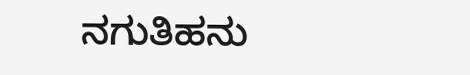ನಗುತಿಹನು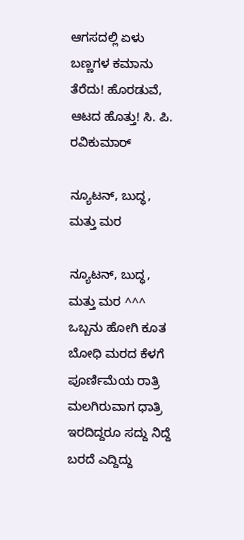ಆಗಸದಲ್ಲಿ ಏಳು ಬಣ್ಣಗಳ ಕಮಾನು ತೆರೆದು! ಹೊರಡುವೆ, ಆಟದ ಹೊತ್ತು! ಸಿ. ಪಿ. ರವಿಕುಮಾರ್

ನ್ಯೂಟನ್, ಬುದ್ಧ, ಮತ್ತು ಮರ

ನ್ಯೂಟನ್, ಬುದ್ಧ, ಮತ್ತು ಮರ ^^^ ಒಬ್ಬನು ಹೋಗಿ ಕೂತ ಬೋಧಿ ಮರದ ಕೆಳಗೆ ಪೂರ್ಣಿಮೆಯ ರಾತ್ರಿ ಮಲಗಿರುವಾಗ ಧಾತ್ರಿ ಇರದಿದ್ದರೂ ಸದ್ದು ನಿದ್ದೆ ಬರದೆ ಎದ್ದಿದ್ದು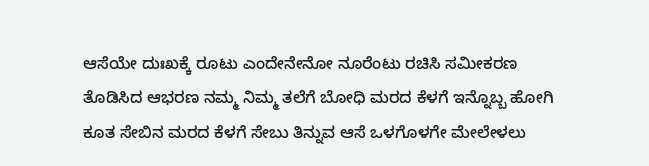ಆಸೆಯೇ ದುಃಖಕ್ಕೆ ರೂಟು ಎಂದೇನೇನೋ ನೂರೆಂಟು ರಚಿಸಿ ಸಮೀಕರಣ ತೊಡಿಸಿದ ಆಭರಣ ನಮ್ಮ ನಿಮ್ಮ ತಲೆಗೆ ಬೋಧಿ ಮರದ ಕೆಳಗೆ ಇನ್ನೊಬ್ಬ ಹೋಗಿ ಕೂತ ಸೇಬಿನ ಮರದ ಕೆಳಗೆ ಸೇಬು ತಿನ್ನುವ ಆಸೆ ಒಳಗೊಳಗೇ ಮೇಲೇಳಲು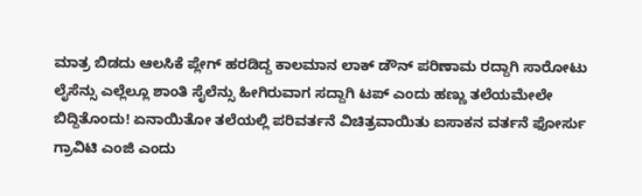ಮಾತ್ರ ಬಿಡದು ಆಲಸಿಕೆ ಪ್ಲೇಗ್ ಹರಡಿದ್ದ ಕಾಲಮಾನ ಲಾಕ್ ಡೌನ್ ಪರಿಣಾಮ ರದ್ದಾಗಿ ಸಾರೋಟು ಲೈಸೆನ್ಸು ಎಲ್ಲೆಲ್ಲೂ ಶಾಂತಿ ಸೈಲೆನ್ಸು ಹೀಗಿರುವಾಗ ಸದ್ದಾಗಿ ಟಪ್ ಎಂದು ಹಣ್ಣು ತಲೆಯಮೇಲೇ ಬಿದ್ದಿತೊಂದು! ಏನಾಯಿತೋ ತಲೆಯಲ್ಲಿ ಪರಿವರ್ತನೆ ವಿಚಿತ್ರವಾಯಿತು ಐಸಾಕನ ವರ್ತನೆ ಫೋರ್ಸು ಗ್ರಾವಿಟಿ ಎಂಜಿ ಎಂದು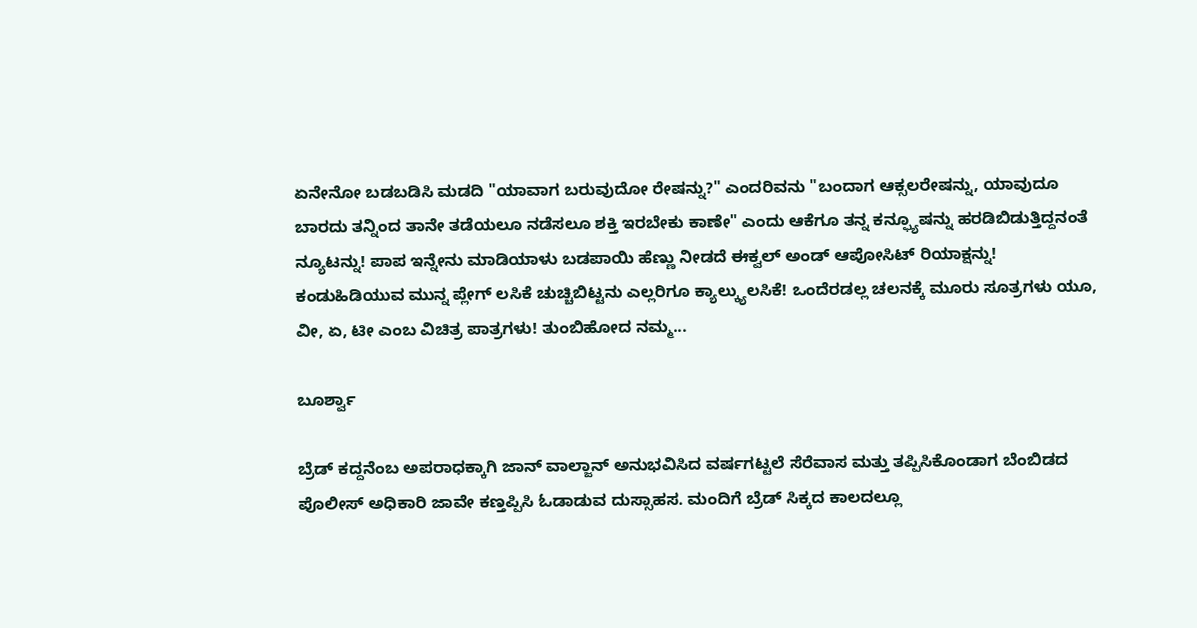ಏನೇನೋ ಬಡಬಡಿಸಿ ಮಡದಿ "ಯಾವಾಗ ಬರುವುದೋ ರೇಷನ್ನು?" ಎಂದರಿವನು "ಬಂದಾಗ ಆಕ್ಸಲರೇಷನ್ನು, ಯಾವುದೂ ಬಾರದು ತನ್ನಿಂದ ತಾನೇ ತಡೆಯಲೂ ನಡೆಸಲೂ ಶಕ್ತಿ ಇರಬೇಕು ಕಾಣೇ" ಎಂದು ಆಕೆಗೂ ತನ್ನ ಕನ್ಫ್ಯೂಷನ್ನು ಹರಡಿಬಿಡುತ್ತಿದ್ದನಂತೆ ನ್ಯೂಟನ್ನು! ಪಾಪ ಇನ್ನೇನು ಮಾಡಿಯಾಳು ಬಡಪಾಯಿ ಹೆಣ್ಣು ನೀಡದೆ ಈಕ್ವಲ್ ಅಂಡ್ ಆಪೋಸಿಟ್ ರಿಯಾಕ್ಷನ್ನು! ಕಂಡುಹಿಡಿಯುವ ಮುನ್ನ ಪ್ಲೇಗ್ ಲಸಿಕೆ ಚುಚ್ಚಿಬಿಟ್ಟನು ಎಲ್ಲರಿಗೂ ಕ್ಯಾಲ್ಕ್ಯುಲಸಿಕೆ! ಒಂದೆರಡಲ್ಲ ಚಲನಕ್ಕೆ ಮೂರು ಸೂತ್ರಗಳು ಯೂ, ವೀ, ಏ, ಟೀ ಎಂಬ ವಿಚಿತ್ರ ಪಾತ್ರಗಳು! ತುಂಬಿಹೋದ ನಮ್ಮ...

ಬೂರ್ಶ್ವಾ

ಬ್ರೆಡ್ ಕದ್ದನೆಂಬ ಅಪರಾಧಕ್ಕಾಗಿ ಜಾನ್ ವಾಲ್ಜಾನ್ ಅನುಭವಿಸಿದ ವರ್ಷಗಟ್ಟಲೆ ಸೆರೆವಾಸ ಮತ್ತು ತಪ್ಪಿಸಿಕೊಂಡಾಗ ಬೆಂಬಿಡದ ಪೊಲೀಸ್ ಅಧಿಕಾರಿ ಜಾವೇ ಕಣ್ತಪ್ಪಿಸಿ ಓಡಾಡುವ ದುಸ್ಸಾಹಸ. ಮಂದಿಗೆ ಬ್ರೆಡ್ ಸಿಕ್ಕದ ಕಾಲದಲ್ಲೂ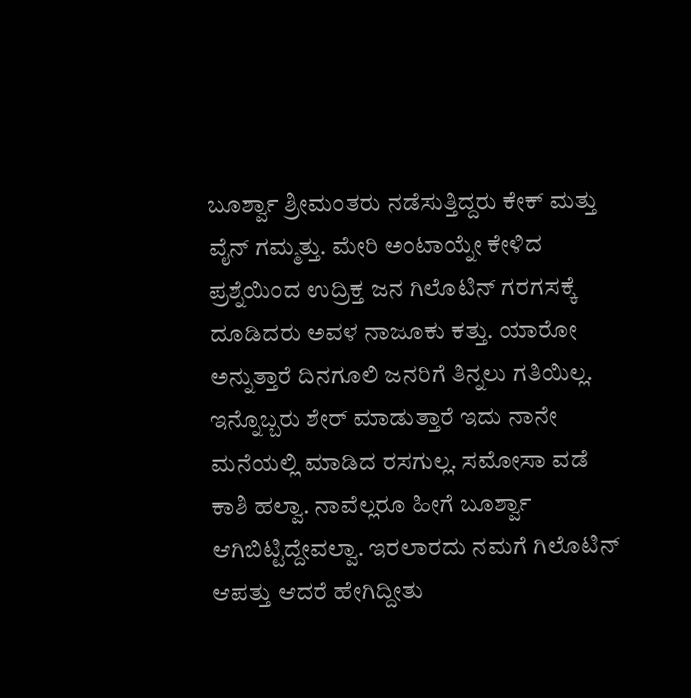ಬೂರ್ಶ್ವಾ ಶ್ರೀಮಂತರು ನಡೆಸುತ್ತಿದ್ದರು ಕೇಕ್ ಮತ್ತು ವೈನ್ ಗಮ್ಮತ್ತು. ಮೇರಿ ಅಂಟಾಯ್ನೇ ಕೇಳಿದ ಪ್ರಶ್ನೆಯಿಂದ ಉದ್ರಿಕ್ತ ಜನ ಗಿಲೊಟಿನ್ ಗರಗಸಕ್ಕೆ ದೂಡಿದರು ಅವಳ ನಾಜೂಕು ಕತ್ತು. ಯಾರೋ ಅನ್ನುತ್ತಾರೆ ದಿನಗೂಲಿ ಜನರಿಗೆ ತಿನ್ನಲು ಗತಿಯಿಲ್ಲ. ಇನ್ನೊಬ್ಬರು ಶೇರ್ ಮಾಡುತ್ತಾರೆ ಇದು ನಾನೇ ಮನೆಯಲ್ಲಿ ಮಾಡಿದ ರಸಗುಲ್ಲ. ಸಮೋಸಾ ವಡೆ ಕಾಶಿ ಹಲ್ವಾ. ನಾವೆಲ್ಲರೂ ಹೀಗೆ ಬೂರ್ಶ್ವಾ ಆಗಿಬಿಟ್ಟಿದ್ದೇವಲ್ವಾ. ಇರಲಾರದು ನಮಗೆ ಗಿಲೊಟಿನ್ ಆಪತ್ತು ಆದರೆ ಹೇಗಿದ್ದೀತು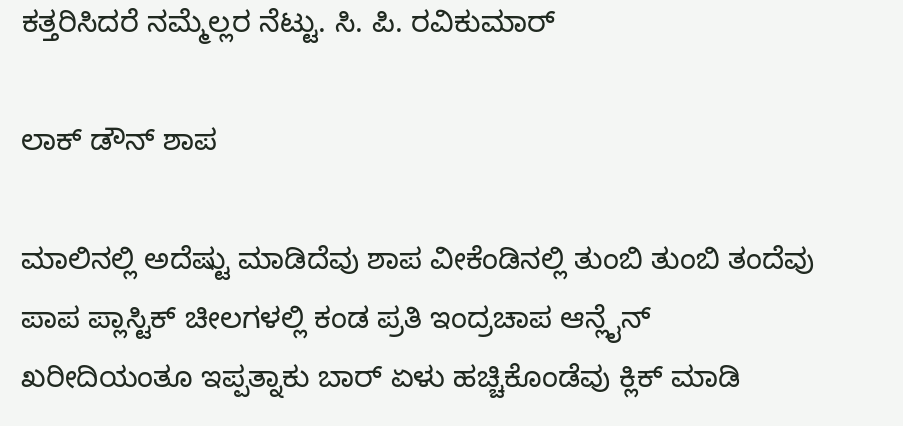ಕತ್ತರಿಸಿದರೆ ನಮ್ಮೆಲ್ಲರ ನೆಟ್ಟು. ಸಿ. ಪಿ. ರವಿಕುಮಾರ್

ಲಾಕ್ ಡೌನ್ ಶಾಪ

ಮಾಲಿನಲ್ಲಿ ಅದೆಷ್ಟು ಮಾಡಿದೆವು ಶಾಪ ವೀಕೆಂಡಿನಲ್ಲಿ ತುಂಬಿ ತುಂಬಿ ತಂದೆವು ಪಾಪ ಪ್ಲಾಸ್ಟಿಕ್ ಚೀಲಗಳಲ್ಲಿ ಕಂಡ ಪ್ರತಿ ಇಂದ್ರಚಾಪ ಆನ್ಲೈನ್ ಖರೀದಿಯಂತೂ ಇಪ್ಪತ್ನಾಕು ಬಾರ್ ಏಳು ಹಚ್ಚಿಕೊಂಡೆವು ಕ್ಲಿಕ್ ಮಾಡಿ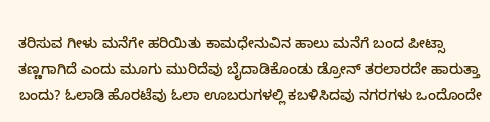ತರಿಸುವ ಗೀಳು ಮನೆಗೇ ಹರಿಯಿತು ಕಾಮಧೇನುವಿನ ಹಾಲು ಮನೆಗೆ ಬಂದ ಪೀಟ್ಸಾ ತಣ್ಣಗಾಗಿದೆ ಎಂದು ಮೂಗು ಮುರಿದೆವು ಬೈದಾಡಿಕೊಂಡು ಡ್ರೋನ್ ತರಲಾರದೇ ಹಾರುತ್ತಾ ಬಂದು? ಓಲಾಡಿ ಹೊರಟೆವು ಓಲಾ ಊಬರುಗಳಲ್ಲಿ ಕಬಳಿಸಿದವು ನಗರಗಳು ಒಂದೊಂದೇ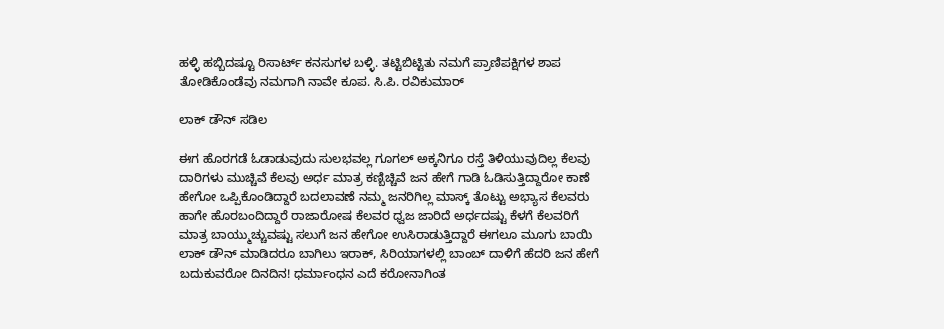ಹಳ್ಳಿ ಹಬ್ಬಿದಷ್ಟೂ ರಿಸಾರ್ಟ್ ಕನಸುಗಳ ಬಳ್ಳಿ. ತಟ್ಟಿಬಿಟ್ಟಿತು ನಮಗೆ ಪ್ರಾಣಿಪಕ್ಷಿಗಳ ಶಾಪ ತೋಡಿಕೊಂಡೆವು ನಮಗಾಗಿ ನಾವೇ ಕೂಪ. ಸಿ.ಪಿ. ರವಿಕುಮಾರ್

ಲಾಕ್ ಡೌನ್ ಸಡಿಲ

ಈಗ ಹೊರಗಡೆ ಓಡಾಡುವುದು ಸುಲಭವಲ್ಲ ಗೂಗಲ್ ಅಕ್ಕನಿಗೂ ರಸ್ತೆ ತಿಳಿಯುವುದಿಲ್ಲ ಕೆಲವು ದಾರಿಗಳು ಮುಚ್ಚಿವೆ ಕೆಲವು ಅರ್ಧ ಮಾತ್ರ ಕಣ್ಬಿಚ್ಚಿವೆ ಜನ ಹೇಗೆ ಗಾಡಿ ಓಡಿಸುತ್ತಿದ್ದಾರೋ ಕಾಣೆ ಹೇಗೋ ಒಪ್ಪಿಕೊಂಡಿದ್ದಾರೆ ಬದಲಾವಣೆ ನಮ್ಮ ಜನರಿಗಿಲ್ಲ ಮಾಸ್ಕ್ ತೊಟ್ಟು ಅಭ್ಯಾಸ ಕೆಲವರು ಹಾಗೇ ಹೊರಬಂದಿದ್ದಾರೆ ರಾಜಾರೋಷ ಕೆಲವರ ಧ್ವಜ ಜಾರಿದೆ ಅರ್ಧದಷ್ಟು ಕೆಳಗೆ ಕೆಲವರಿಗೆ ಮಾತ್ರ ಬಾಯ್ಮುಚ್ಚುವಷ್ಟು ಸಲುಗೆ ಜನ ಹೇಗೋ ಉಸಿರಾಡುತ್ತಿದ್ದಾರೆ ಈಗಲೂ ಮೂಗು ಬಾಯಿ ಲಾಕ್ ಡೌನ್ ಮಾಡಿದರೂ ಬಾಗಿಲು ಇರಾಕ್, ಸಿರಿಯಾಗಳಲ್ಲಿ ಬಾಂಬ್ ದಾಳಿಗೆ ಹೆದರಿ ಜನ ಹೇಗೆ ಬದುಕುವರೋ ದಿನದಿನ! ಧರ್ಮಾಂಧನ ಎದೆ ಕರೋನಾಗಿಂತ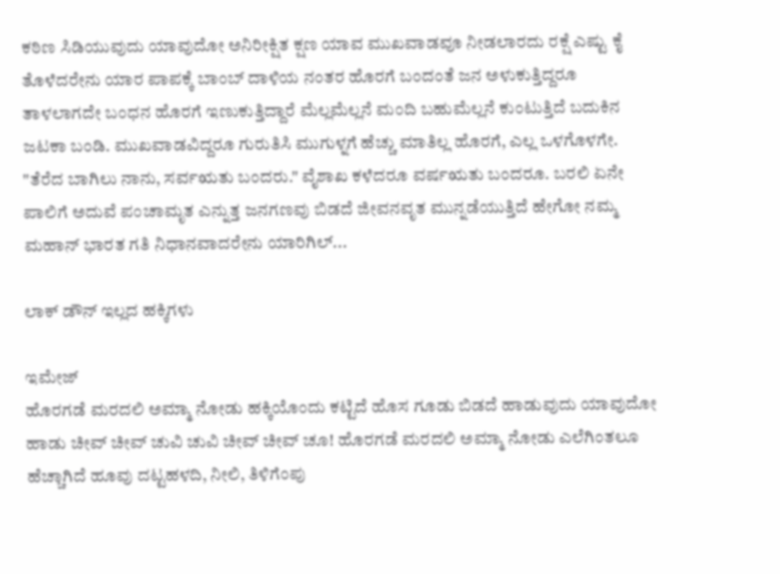ಕಠಿಣ ಸಿಡಿಯುವುದು ಯಾವುದೋ ಅನಿರೀಕ್ಷಿತ ಕ್ಷಣ ಯಾವ ಮುಖವಾಡವೂ ನೀಡಲಾರದು ರಕ್ಷೆ ಎಷ್ಟು ಕೈ ತೊಳೆದರೇನು ಯಾರ ಪಾಪಕ್ಕೆ ಬಾಂಬ್ ದಾಳಿಯ ನಂತರ ಹೊರಗೆ ಬಂದಂತೆ ಜನ ಅಳುಕುತ್ತಿದ್ದರೂ ತಾಳಲಾಗದೇ ಬಂಧನ ಹೊರಗೆ ಇಣುಕುತ್ತಿದ್ದಾರೆ ಮೆಲ್ಲಮೆಲ್ಲನೆ ಮಂದಿ ಬಹುಮೆಲ್ಲನೆ ಕುಂಟುತ್ತಿದೆ ಬದುಕಿನ ಜಟಕಾ ಬಂಡಿ. ಮುಖವಾಡವಿದ್ದರೂ ಗುರುತಿಸಿ ಮುಗುಳ್ನಗೆ ಹೆಚ್ಚು ಮಾತಿಲ್ಲ ಹೊರಗೆ, ಎಲ್ಲ ಒಳಗೊಳಗೇ. "ತೆರೆದ ಬಾಗಿಲು ನಾನು, ಸರ್ವಋತು ಬಂದರು." ವೈಶಾಖ ಕಳೆದರೂ ವರ್ಷಋತು ಬಂದರೂ. ಬರಲಿ ಏನೇ ಪಾಲಿಗೆ ಅದುವೆ ಪಂಚಾಮೃತ ಎನ್ನುತ್ತ ಜನಗಣವು ಬಿಡದೆ ಜೀವನವೃತ ಮುನ್ನಡೆಯುತ್ತಿದೆ ಹೇಗೋ ನಮ್ಮ ಮಹಾನ್ ಭಾರತ ಗತಿ ನಿಧಾನವಾದರೇನು ಯಾರಿಗಿಲ್...

ಲಾಕ್ ಡೌನ್ ಇಲ್ಲದ ಹಕ್ಕಿಗಳು

ಇಮೇಜ್
ಹೊರಗಡೆ ಮರದಲಿ ಅಮ್ಮಾ ನೋಡು ಹಕ್ಕಿಯೊಂದು ಕಟ್ಟಿದೆ ಹೊಸ ಗೂಡು ಬಿಡದೆ ಹಾಡುವುದು ಯಾವುದೋ ಹಾಡು ಚೀವ್ ಚೀವ್ ಚುವಿ ಚುವಿ ಚೀವ್ ಚೀವ್ ಚೂ! ಹೊರಗಡೆ ಮರದಲಿ ಅಮ್ಮಾ ನೋಡು ಎಲೆಗಿಂತಲೂ ಹೆಚ್ಚಾಗಿದೆ ಹೂವು ದಟ್ಟಹಳದಿ, ನೀಲಿ, ತಿಳಿಗೆಂಪು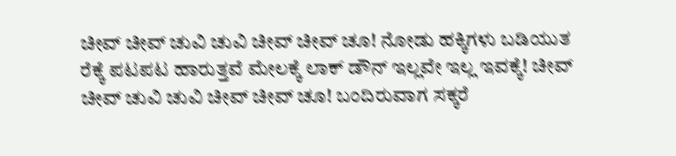ಚೀವ್ ಚೀವ್ ಚುವಿ ಚುವಿ ಚೀವ್ ಚೀವ್ ಚೂ! ನೋಡು ಹಕ್ಕಿಗಳು ಬಡಿಯುತ ರೆಕ್ಕೆ ಪಟಪಟ ಹಾರುತ್ತವೆ ಮೇಲಕ್ಕೆ ಲಾಕ್ ಡೌನ್ ಇಲ್ಲವೇ ಇಲ್ಲ ಇವಕ್ಕೆ! ಚೀವ್ ಚೀವ್ ಚುವಿ ಚುವಿ ಚೀವ್ ಚೀವ್ ಚೂ! ಬಂದಿರುವಾಗ ಸಕ್ಕರೆ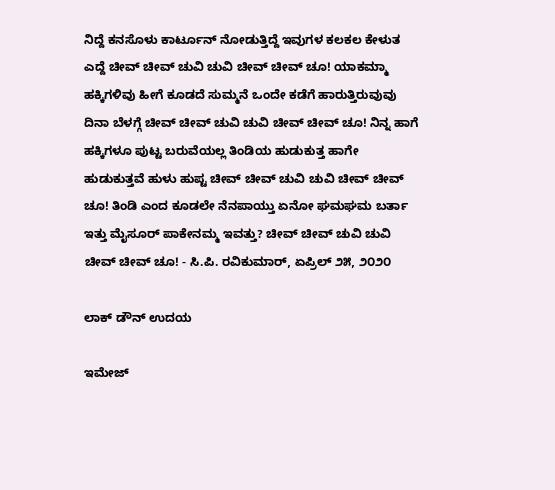ನಿದ್ದೆ ಕನಸೊಳು ಕಾರ್ಟೂನ್ ನೋಡುತ್ತಿದ್ದೆ ಇವುಗಳ ಕಲಕಲ ಕೇಳುತ ಎದ್ದೆ ಚೀವ್ ಚೀವ್ ಚುವಿ ಚುವಿ ಚೀವ್ ಚೀವ್ ಚೂ! ಯಾಕಮ್ಮಾ ಹಕ್ಕಿಗಳಿವು ಹೀಗೆ ಕೂಡದೆ ಸುಮ್ಮನೆ ಒಂದೇ ಕಡೆಗೆ ಹಾರುತ್ತಿರುವುವು ದಿನಾ ಬೆಳಗ್ಗೆ ಚೀವ್ ಚೀವ್ ಚುವಿ ಚುವಿ ಚೀವ್ ಚೀವ್ ಚೂ! ನಿನ್ನ ಹಾಗೆ ಹಕ್ಕಿಗಳೂ ಪುಟ್ಟ ಬರುವೆಯಲ್ಲ ತಿಂಡಿಯ ಹುಡುಕುತ್ತ ಹಾಗೇ ಹುಡುಕುತ್ತವೆ ಹುಳು ಹುಪ್ಟ ಚೀವ್ ಚೀವ್ ಚುವಿ ಚುವಿ ಚೀವ್ ಚೀವ್ ಚೂ! ತಿಂಡಿ ಎಂದ ಕೂಡಲೇ ನೆನಪಾಯ್ತು ಏನೋ ಘಮಘಮ ಬರ್ತಾ ಇತ್ತು ಮೈಸೂರ್ ಪಾಕೇನಮ್ಮ ಇವತ್ತು? ಚೀವ್ ಚೀವ್ ಚುವಿ ಚುವಿ ಚೀವ್ ಚೀವ್ ಚೂ! - ಸಿ.ಪಿ. ರವಿಕುಮಾರ್, ಏಪ್ರಿಲ್ ೨೫, ೨೦೨೦

ಲಾಕ್ ಡೌನ್ ಉದಯ

ಇಮೇಜ್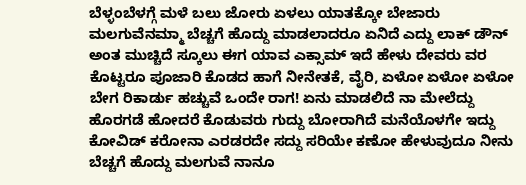ಬೆಳ್ಳಂಬೆಳಗ್ಗೆ ಮಳೆ ಬಲು ಜೋರು ಏಳಲು ಯಾತಕ್ಕೋ ಬೇಜಾರು ಮಲಗುವೆನಮ್ಮಾ ಬೆಚ್ಚಗೆ ಹೊದ್ದು ಮಾಡಲಾದರೂ ಏನಿದೆ ಎದ್ದು ಲಾಕ್ ಡೌನ್ ಅಂತ ಮುಚ್ಚಿದೆ ಸ್ಕೂಲು ಈಗ ಯಾವ ಎಕ್ಸಾಮ್ ಇದೆ ಹೇಳು ದೇವರು ವರ ಕೊಟ್ಟರೂ ಪೂಜಾರಿ ಕೊಡದ ಹಾಗೆ ನೀನೇತಕೆ, ವೈರಿ, ಏಳೋ ಏಳೋ ಏಳೋ ಬೇಗ ರಿಕಾರ್ಡು ಹಚ್ಚುವೆ ಒಂದೇ ರಾಗ! ಏನು ಮಾಡಲಿದೆ ನಾ ಮೇಲೆದ್ದು ಹೊರಗಡೆ ಹೋದರೆ ಕೊಡುವರು ಗುದ್ದು ಬೋರಾಗಿದೆ ಮನೆಯೊಳಗೇ ಇದ್ದು ಕೋವಿಡ್ ಕರೋನಾ ಎರಡರದೇ ಸದ್ದು ಸರಿಯೇ ಕಣೋ ಹೇಳುವುದೂ ನೀನು ಬೆಚ್ಚಗೆ ಹೊದ್ದು ಮಲಗುವೆ ನಾನೂ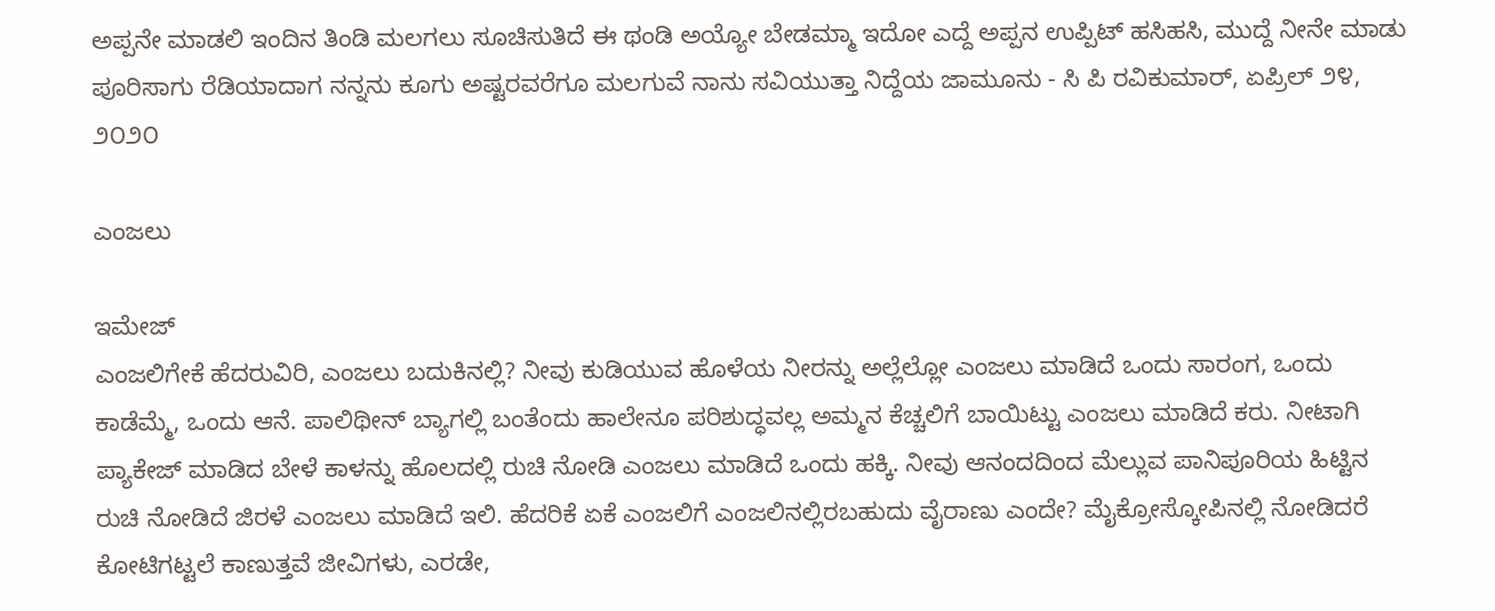ಅಪ್ಪನೇ ಮಾಡಲಿ ಇಂದಿನ ತಿಂಡಿ ಮಲಗಲು ಸೂಚಿಸುತಿದೆ ಈ ಥಂಡಿ ಅಯ್ಯೋ ಬೇಡಮ್ಮಾ ಇದೋ ಎದ್ದೆ ಅಪ್ಪನ ಉಪ್ಪಿಟ್ ಹಸಿಹಸಿ, ಮುದ್ದೆ ನೀನೇ ಮಾಡು ಪೂರಿಸಾಗು ರೆಡಿಯಾದಾಗ ನನ್ನನು ಕೂಗು ಅಷ್ಟರವರೆಗೂ ಮಲಗುವೆ ನಾನು ಸವಿಯುತ್ತಾ ನಿದ್ದೆಯ ಜಾಮೂನು - ಸಿ ಪಿ ರವಿಕುಮಾರ್, ಏಪ್ರಿಲ್ ೨೪, ೨೦೨೦

ಎಂಜಲು

ಇಮೇಜ್
ಎಂಜಲಿಗೇಕೆ ಹೆದರುವಿರಿ, ಎಂಜಲು ಬದುಕಿನಲ್ಲಿ? ನೀವು ಕುಡಿಯುವ ಹೊಳೆಯ ನೀರನ್ನು ಅಲ್ಲೆಲ್ಲೋ ಎಂಜಲು ಮಾಡಿದೆ ಒಂದು ಸಾರಂಗ, ಒಂದು ಕಾಡೆಮ್ಮೆ, ಒಂದು ಆನೆ. ಪಾಲಿಥೀನ್ ಬ್ಯಾಗಲ್ಲಿ ಬಂತೆಂದು ಹಾಲೇನೂ ಪರಿಶುದ್ಧವಲ್ಲ ಅಮ್ಮನ ಕೆಚ್ಚಲಿಗೆ ಬಾಯಿಟ್ಟು ಎಂಜಲು ಮಾಡಿದೆ ಕರು. ನೀಟಾಗಿ ಪ್ಯಾಕೇಜ್ ಮಾಡಿದ ಬೇಳೆ ಕಾಳನ್ನು ಹೊಲದಲ್ಲಿ ರುಚಿ ನೋಡಿ ಎಂಜಲು ಮಾಡಿದೆ ಒಂದು ಹಕ್ಕಿ. ನೀವು ಆನಂದದಿಂದ ಮೆಲ್ಲುವ ಪಾನಿಪೂರಿಯ ಹಿಟ್ಟಿನ ರುಚಿ ನೋಡಿದೆ ಜಿರಳೆ ಎಂಜಲು ಮಾಡಿದೆ ಇಲಿ. ಹೆದರಿಕೆ ಏಕೆ ಎಂಜಲಿಗೆ ಎಂಜಲಿನಲ್ಲಿರಬಹುದು ವೈರಾಣು ಎಂದೇ? ಮೈಕ್ರೋಸ್ಕೋಪಿನಲ್ಲಿ ನೋಡಿದರೆ ಕೋಟಿಗಟ್ಟಲೆ ಕಾಣುತ್ತವೆ ಜೀವಿಗಳು, ಎರಡೇ,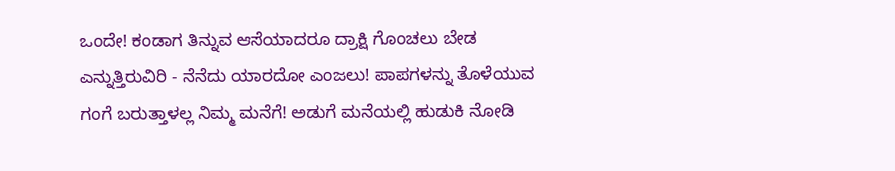ಒಂದೇ! ಕಂಡಾಗ ತಿನ್ನುವ ಆಸೆಯಾದರೂ ದ್ರಾಕ್ಷಿ ಗೊಂಚಲು ಬೇಡ ಎನ್ನುತ್ತಿರುವಿರಿ - ನೆನೆದು ಯಾರದೋ ಎಂಜಲು! ಪಾಪಗಳನ್ನು ತೊಳೆಯುವ ಗಂಗೆ ಬರುತ್ತಾಳಲ್ಲ ನಿಮ್ಮ ಮನೆಗೆ! ಅಡುಗೆ ಮನೆಯಲ್ಲಿ ಹುಡುಕಿ ನೋಡಿ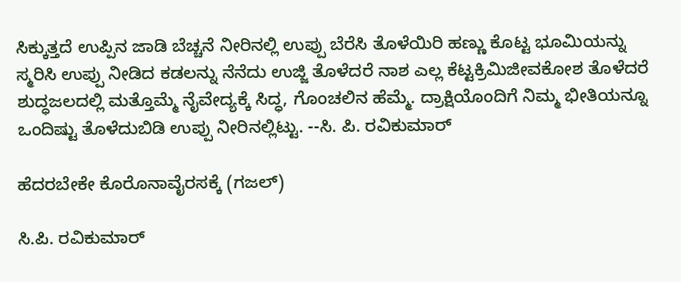ಸಿಕ್ಕುತ್ತದೆ ಉಪ್ಪಿನ ಜಾಡಿ ಬೆಚ್ಚನೆ ನೀರಿನಲ್ಲಿ ಉಪ್ಪು ಬೆರೆಸಿ ತೊಳೆಯಿರಿ ಹಣ್ಣು ಕೊಟ್ಟ ಭೂಮಿಯನ್ನು ಸ್ಮರಿಸಿ ಉಪ್ಪು ನೀಡಿದ ಕಡಲನ್ನು ನೆನೆದು ಉಜ್ಜಿ ತೊಳೆದರೆ ನಾಶ ಎಲ್ಲ ಕೆಟ್ಟಕ್ರಿಮಿಜೀವಕೋಶ ತೊಳೆದರೆ ಶುದ್ಧಜಲದಲ್ಲಿ ಮತ್ತೊಮ್ಮೆ ನೈವೇದ್ಯಕ್ಕೆ ಸಿದ್ಧ, ಗೊಂಚಲಿನ ಹೆಮ್ಮೆ. ದ್ರಾಕ್ಷಿಯೊಂದಿಗೆ ನಿಮ್ಮ ಭೀತಿಯನ್ನೂ ಒಂದಿಷ್ಟು ತೊಳೆದುಬಿಡಿ ಉಪ್ಪು ನೀರಿನಲ್ಲಿಟ್ಟು. --ಸಿ. ಪಿ. ರವಿಕುಮಾರ್

ಹೆದರಬೇಕೇ ಕೊರೊನಾವೈರಸಕ್ಕೆ (ಗಜಲ್)

ಸಿ.ಪಿ. ರವಿಕುಮಾರ್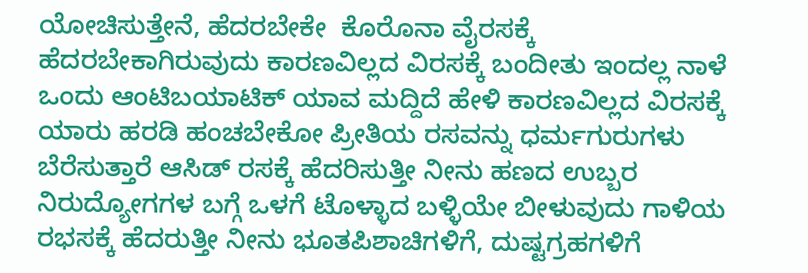ಯೋಚಿಸುತ್ತೇನೆ, ಹೆದರಬೇಕೇ  ಕೊರೊನಾ ವೈರಸಕ್ಕೆ ಹೆದರಬೇಕಾಗಿರುವುದು ಕಾರಣವಿಲ್ಲದ ವಿರಸಕ್ಕೆ ಬಂದೀತು ಇಂದಲ್ಲ ನಾಳೆ ಒಂದು ಆಂಟಿಬಯಾಟಿಕ್ ಯಾವ ಮದ್ದಿದೆ ಹೇಳಿ ಕಾರಣವಿಲ್ಲದ ವಿರಸಕ್ಕೆ ಯಾರು ಹರಡಿ ಹಂಚಬೇಕೋ ಪ್ರೀತಿಯ ರಸವನ್ನು ಧರ್ಮಗುರುಗಳು ಬೆರೆಸುತ್ತಾರೆ ಆಸಿಡ್ ರಸಕ್ಕೆ ಹೆದರಿಸುತ್ತೀ ನೀನು ಹಣದ ಉಬ್ಬರ ನಿರುದ್ಯೋಗಗಳ ಬಗ್ಗೆ ಒಳಗೆ ಟೊಳ್ಳಾದ ಬಳ್ಳಿಯೇ ಬೀಳುವುದು ಗಾಳಿಯ ರಭಸಕ್ಕೆ ಹೆದರುತ್ತೀ ನೀನು ಭೂತಪಿಶಾಚಿಗಳಿಗೆ, ದುಷ್ಟಗ್ರಹಗಳಿಗೆ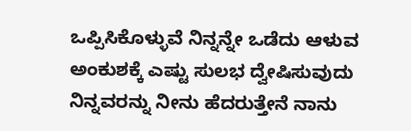ಒಪ್ಪಿಸಿಕೊಳ್ಳುವೆ ನಿನ್ನನ್ನೇ ಒಡೆದು ಆಳುವ ಅಂಕುಶಕ್ಕೆ ಎಷ್ಟು ಸುಲಭ ದ್ವೇಷಿಸುವುದು ನಿನ್ನವರನ್ನು ನೀನು ಹೆದರುತ್ತೇನೆ ನಾನು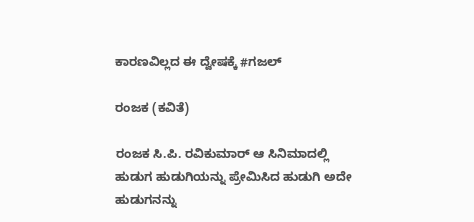ಕಾರಣವಿಲ್ಲದ ಈ ದ್ವೇಷಕ್ಕೆ #ಗಜಲ್

ರಂಜಕ (ಕವಿತೆ)

ರಂಜಕ ಸಿ.ಪಿ. ರವಿಕುಮಾರ್ ಆ ಸಿನಿಮಾದಲ್ಲಿ ಹುಡುಗ ಹುಡುಗಿಯನ್ನು ಪ್ರೇಮಿಸಿದ ಹುಡುಗಿ ಅದೇ ಹುಡುಗನನ್ನು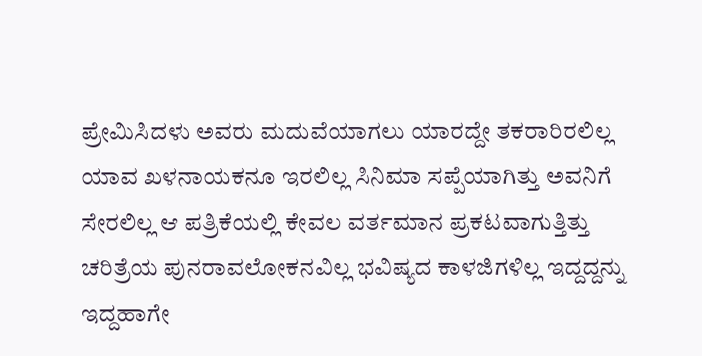ಪ್ರೇಮಿಸಿದಳು ಅವರು ಮದುವೆಯಾಗಲು ಯಾರದ್ದೇ ತಕರಾರಿರಲಿಲ್ಲ ಯಾವ ಖಳನಾಯಕನೂ ಇರಲಿಲ್ಲ ಸಿನಿಮಾ ಸಪ್ಪೆಯಾಗಿತ್ತು ಅವನಿಗೆ ಸೇರಲಿಲ್ಲ ಆ ಪತ್ರಿಕೆಯಲ್ಲಿ ಕೇವಲ ವರ್ತಮಾನ ಪ್ರಕಟವಾಗುತ್ತಿತ್ತು ಚರಿತ್ರೆಯ ಪುನರಾವಲೋಕನವಿಲ್ಲ ಭವಿಷ್ಯದ ಕಾಳಜಿಗಳಿಲ್ಲ ಇದ್ದದ್ದನ್ನು ಇದ್ದಹಾಗೇ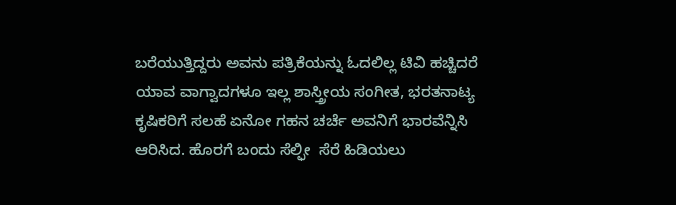ಬರೆಯುತ್ತಿದ್ದರು ಅವನು ಪತ್ರಿಕೆಯನ್ನು ಓದಲಿಲ್ಲ ಟಿವಿ ಹಚ್ಚಿದರೆ  ಯಾವ ವಾಗ್ವಾದಗಳೂ ಇಲ್ಲ ಶಾಸ್ತ್ರೀಯ ಸಂಗೀತ, ಭರತನಾಟ್ಯ ಕೃಷಿಕರಿಗೆ ಸಲಹೆ ಏನೋ ಗಹನ ಚರ್ಚೆ ಅವನಿಗೆ ಭಾರವೆನ್ನಿಸಿ ಆರಿಸಿದ. ಹೊರಗೆ ಬಂದು ಸೆಲ್ಫೀ  ಸೆರೆ ಹಿಡಿಯಲು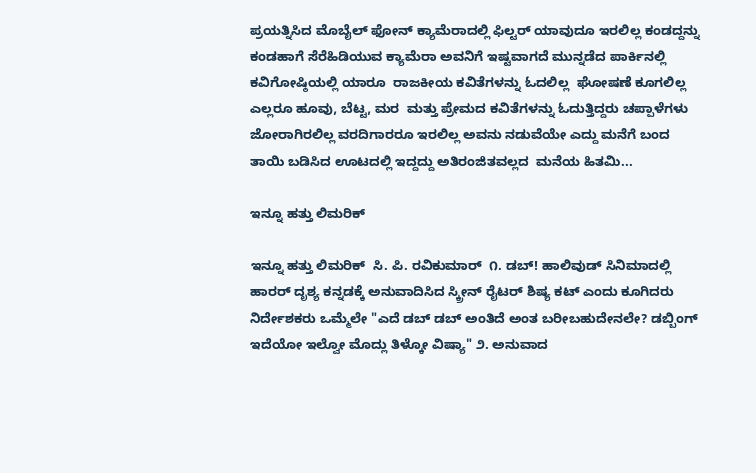ಪ್ರಯತ್ನಿಸಿದ ಮೊಬೈಲ್ ಫೋನ್ ಕ್ಯಾಮೆರಾದಲ್ಲಿ ಫಿಲ್ಟರ್ ಯಾವುದೂ ಇರಲಿಲ್ಲ ಕಂಡದ್ದನ್ನು ಕಂಡಹಾಗೆ ಸೆರೆಹಿಡಿಯುವ ಕ್ಯಾಮೆರಾ ಅವನಿಗೆ ಇಷ್ಟವಾಗದೆ ಮುನ್ನಡೆದ ಪಾರ್ಕಿನಲ್ಲಿ ಕವಿಗೋಷ್ಠಿಯಲ್ಲಿ ಯಾರೂ  ರಾಜಕೀಯ ಕವಿತೆಗಳನ್ನು ಓದಲಿಲ್ಲ  ಘೋಷಣೆ ಕೂಗಲಿಲ್ಲ ಎಲ್ಲರೂ ಹೂವು, ಬೆಟ್ಟ, ಮರ  ಮತ್ತು ಪ್ರೇಮದ ಕವಿತೆಗಳನ್ನು ಓದುತ್ತಿದ್ದರು ಚಪ್ಪಾಳೆಗಳು ಜೋರಾಗಿರಲಿಲ್ಲ ವರದಿಗಾರರೂ ಇರಲಿಲ್ಲ ಅವನು ನಡುವೆಯೇ ಎದ್ದು ಮನೆಗೆ ಬಂದ ತಾಯಿ ಬಡಿಸಿದ ಊಟದಲ್ಲಿ ಇದ್ದದ್ದು ಅತಿರಂಜಿತವಲ್ಲದ  ಮನೆಯ ಹಿತಮಿ...

ಇನ್ನೂ ಹತ್ತು ಲಿಮರಿಕ್

ಇನ್ನೂ ಹತ್ತು ಲಿಮರಿಕ್  ಸಿ. ಪಿ. ರವಿಕುಮಾರ್  ೧. ಡಬ್! ಹಾಲಿವುಡ್ ಸಿನಿಮಾದಲ್ಲಿ ಹಾರರ್ ದೃಶ್ಯ ಕನ್ನಡಕ್ಕೆ ಅನುವಾದಿಸಿದ ಸ್ಕ್ರೀನ್ ರೈಟರ್ ಶಿಷ್ಯ ಕಟ್ ಎಂದು ಕೂಗಿದರು ನಿರ್ದೇಶಕರು ಒಮ್ಮೆಲೇ "ಎದೆ ಡಬ್ ಡಬ್ ಅಂತಿದೆ ಅಂತ ಬರೀಬಹುದೇನಲೇ? ಡಬ್ಬಿಂಗ್ ಇದೆಯೋ ಇಲ್ವೋ ಮೊದ್ಲು ತಿಳ್ಕೋ ವಿಷ್ಯಾ" ೨. ಅನುವಾದ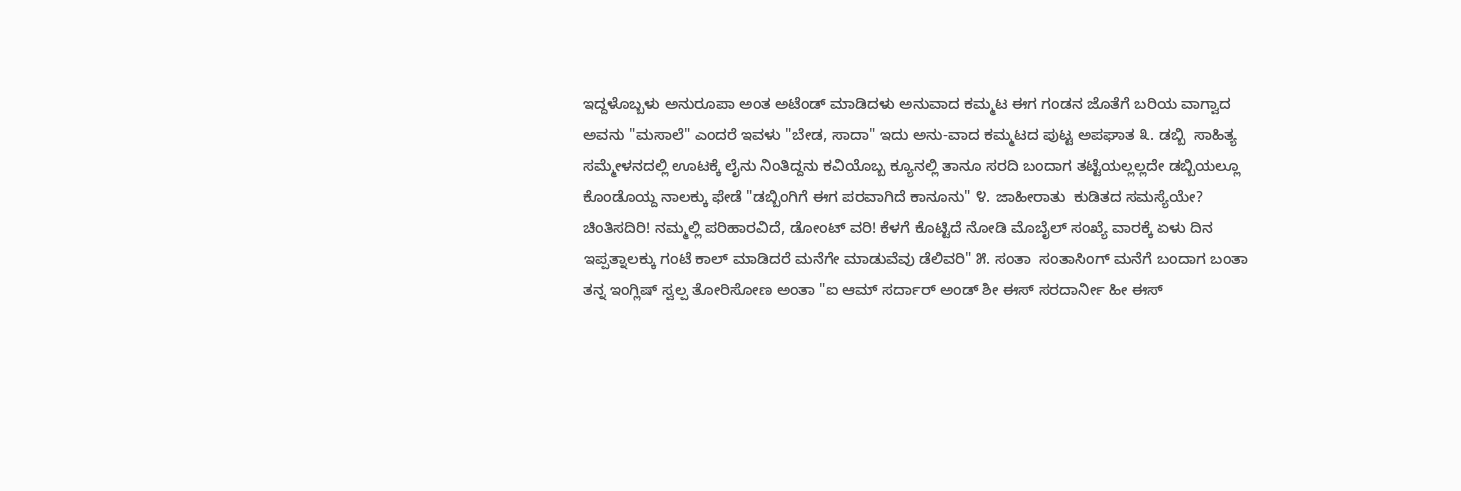ಇದ್ದಳೊಬ್ಬಳು ಅನುರೂಪಾ ಅಂತ ಅಟೆಂಡ್ ಮಾಡಿದಳು ಅನುವಾದ ಕಮ್ಮಟ ಈಗ ಗಂಡನ ಜೊತೆಗೆ ಬರಿಯ ವಾಗ್ವಾದ ಅವನು "ಮಸಾಲೆ" ಎಂದರೆ ಇವಳು "ಬೇಡ, ಸಾದಾ" ಇದು ಅನು-ವಾದ ಕಮ್ಮಟದ ಪುಟ್ಟ ಅಪಘಾತ ೩. ಡಬ್ಬಿ  ಸಾಹಿತ್ಯ ಸಮ್ಮೇಳನದಲ್ಲಿ ಊಟಕ್ಕೆ ಲೈನು ನಿಂತಿದ್ದನು ಕವಿಯೊಬ್ಬ ಕ್ಯೂನಲ್ಲಿ ತಾನೂ ಸರದಿ ಬಂದಾಗ ತಟ್ಟೆಯಲ್ಲಲ್ಲದೇ ಡಬ್ಬಿಯಲ್ಲೂ ಕೊಂಡೊಯ್ದ ನಾಲಕ್ಕು ಫೇಡೆ "ಡಬ್ಬಿಂಗಿಗೆ ಈಗ ಪರವಾಗಿದೆ ಕಾನೂನು" ೪. ಜಾಹೀರಾತು  ಕುಡಿತದ ಸಮಸ್ಯೆಯೇ? ಚಿಂತಿಸದಿರಿ! ನಮ್ಮಲ್ಲಿ ಪರಿಹಾರವಿದೆ, ಡೋಂಟ್ ವರಿ! ಕೆಳಗೆ ಕೊಟ್ಟಿದೆ ನೋಡಿ ಮೊಬೈಲ್ ಸಂಖ್ಯೆ ವಾರಕ್ಕೆ ಏಳು ದಿನ ಇಪ್ಪತ್ನಾಲಕ್ಕು ಗಂಟೆ ಕಾಲ್ ಮಾಡಿದರೆ ಮನೆಗೇ ಮಾಡುವೆವು ಡೆಲಿವರಿ" ೫. ಸಂತಾ  ಸಂತಾಸಿಂಗ್ ಮನೆಗೆ ಬಂದಾಗ ಬಂತಾ ತನ್ನ ಇಂಗ್ಲಿಷ್ ಸ್ವಲ್ಪ ತೋರಿಸೋಣ ಅಂತಾ "ಐ ಆಮ್ ಸರ್ದಾರ್ ಅಂಡ್ ಶೀ ಈಸ್ ಸರದಾರ್ನೀ ಹೀ ಈಸ್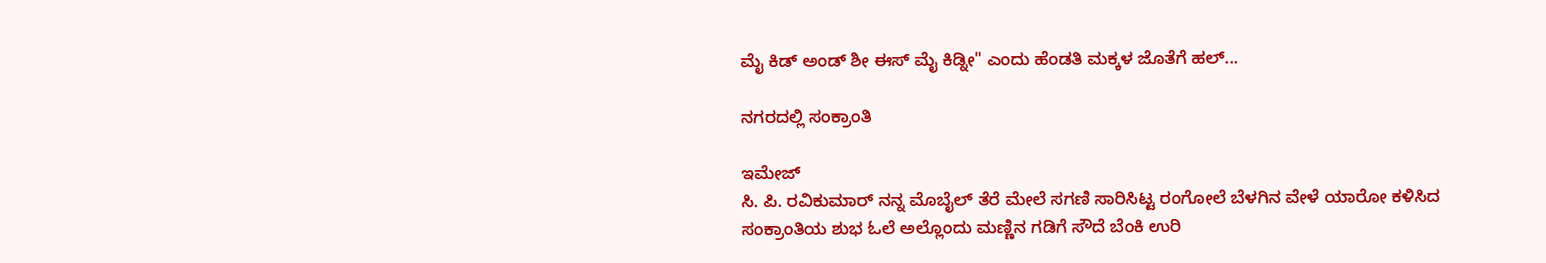ಮೈ ಕಿಡ್ ಅಂಡ್ ಶೀ ಈಸ್ ಮೈ ಕಿಡ್ನೀ" ಎಂದು ಹೆಂಡತಿ ಮಕ್ಕಳ ಜೊತೆಗೆ ಹಲ್...

ನಗರದಲ್ಲಿ ಸಂಕ್ರಾಂತಿ

ಇಮೇಜ್
ಸಿ. ಪಿ. ರವಿಕುಮಾರ್ ನನ್ನ ಮೊಬೈಲ್ ತೆರೆ ಮೇಲೆ ಸಗಣಿ ಸಾರಿಸಿಟ್ಟ ರಂಗೋಲೆ ಬೆಳಗಿನ ವೇಳೆ ಯಾರೋ ಕಳಿಸಿದ ಸಂಕ್ರಾಂತಿಯ ಶುಭ ಓಲೆ ಅಲ್ಲೊಂದು ಮಣ್ಣಿನ ಗಡಿಗೆ ಸೌದೆ ಬೆಂಕಿ ಉರಿ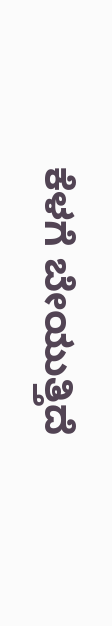ಕೆಳಗೆ ಬೇಯುತ್ತಿದೆ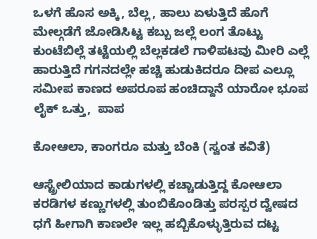ಒಳಗೆ ಹೊಸ ಅಕ್ಕಿ, ಬೆಲ್ಲ, ಹಾಲು ಏಳುತ್ತಿದೆ ಹೊಗೆ ಮೇಲ್ಗಡೆಗೆ ಜೋಡಿಸಿಟ್ಟ ಕಬ್ಬು ಜಲ್ಲೆ ಲಂಗ ತೊಟ್ಟು ಕುಂಟೆಬಿಲ್ಲೆ ತಟ್ಟೆಯಲ್ಲಿ ಬೆಲ್ಲಕಡಲೆ ಗಾಳಿಪಟವು ಮೀರಿ ಎಲ್ಲೆ ಹಾರುತ್ತಿದೆ ಗಗನದಲ್ಲೇ ಹಚ್ಚಿ ಹುಡುಕಿದರೂ ದೀಪ ಎಲ್ಲೂ ಸಮೀಪ ಕಾಣದ ಅಪರೂಪ ಹಂಚಿದ್ದಾನೆ ಯಾರೋ ಭೂಪ ಲೈಕ್ ಒತ್ತು,  ಪಾಪ

ಕೋಆಲಾ, ಕಾಂಗರೂ ಮತ್ತು ಬೆಂಕಿ (ಸ್ವಂತ ಕವಿತೆ)

ಆಸ್ಟ್ರೇಲಿಯಾದ ಕಾಡುಗಳಲ್ಲಿ ಕಚ್ಚಾಡುತ್ತಿದ್ದ ಕೋಆಲಾ ಕರಡಿಗಳ ಕಣ್ಣುಗಳಲ್ಲಿ ತುಂಬಿಕೊಂಡಿತ್ತು ಪರಸ್ಪರ ದ್ವೇಷದ ಧಗೆ ಹೀಗಾಗಿ ಕಾಣಲೇ ಇಲ್ಲ ಹಬ್ಬಿಕೊಳ್ಳುತ್ತಿರುವ ದಟ್ಟ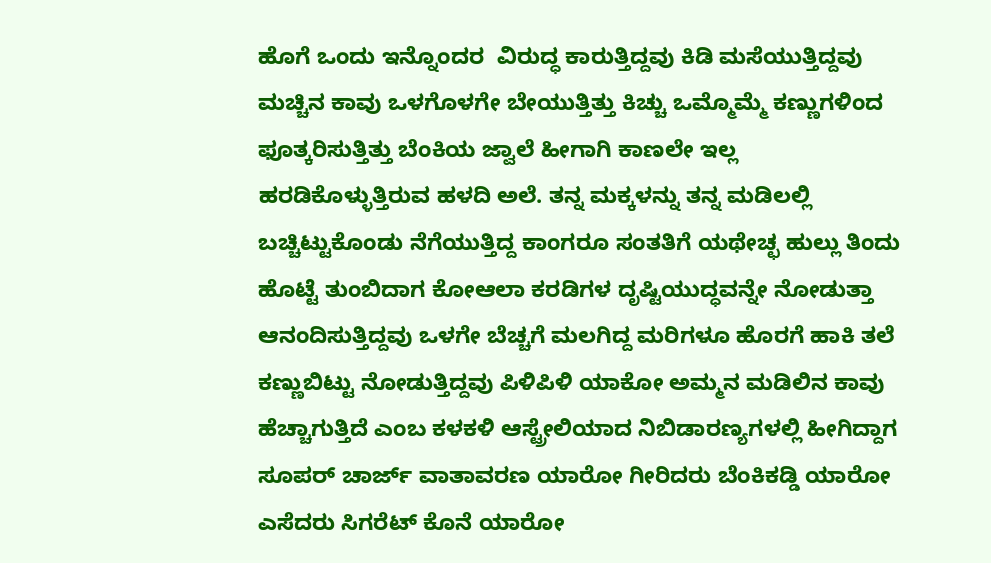ಹೊಗೆ ಒಂದು ಇನ್ನೊಂದರ  ವಿರುದ್ಧ ಕಾರುತ್ತಿದ್ದವು ಕಿಡಿ ಮಸೆಯುತ್ತಿದ್ದವು ಮಚ್ಚಿನ ಕಾವು ಒಳಗೊಳಗೇ ಬೇಯುತ್ತಿತ್ತು ಕಿಚ್ಚು ಒಮ್ಮೊಮ್ಮೆ ಕಣ್ಣುಗಳಿಂದ  ಫೂತ್ಕರಿಸುತ್ತಿತ್ತು ಬೆಂಕಿಯ ಜ್ವಾಲೆ ಹೀಗಾಗಿ ಕಾಣಲೇ ಇಲ್ಲ ಹರಡಿಕೊಳ್ಳುತ್ತಿರುವ ಹಳದಿ ಅಲೆ. ತನ್ನ ಮಕ್ಕಳನ್ನು ತನ್ನ ಮಡಿಲಲ್ಲಿ ಬಚ್ಚಿಟ್ಟುಕೊಂಡು ನೆಗೆಯುತ್ತಿದ್ದ ಕಾಂಗರೂ ಸಂತತಿಗೆ ಯಥೇಚ್ಛ ಹುಲ್ಲು ತಿಂದು ಹೊಟ್ಟೆ ತುಂಬಿದಾಗ ಕೋಆಲಾ ಕರಡಿಗಳ ದೃಷ್ಟಿಯುದ್ಧವನ್ನೇ ನೋಡುತ್ತಾ ಆನಂದಿಸುತ್ತಿದ್ದವು ಒಳಗೇ ಬೆಚ್ಚಗೆ ಮಲಗಿದ್ದ ಮರಿಗಳೂ ಹೊರಗೆ ಹಾಕಿ ತಲೆ ಕಣ್ಣುಬಿಟ್ಟು ನೋಡುತ್ತಿದ್ದವು ಪಿಳಿಪಿಳಿ ಯಾಕೋ ಅಮ್ಮನ ಮಡಿಲಿನ ಕಾವು ಹೆಚ್ಚಾಗುತ್ತಿದೆ ಎಂಬ ಕಳಕಳಿ ಆಸ್ಟ್ರೇಲಿಯಾದ ನಿಬಿಡಾರಣ್ಯಗಳಲ್ಲಿ ಹೀಗಿದ್ದಾಗ ಸೂಪರ್ ಚಾರ್ಜ್ ವಾತಾವರಣ ಯಾರೋ ಗೀರಿದರು ಬೆಂಕಿಕಡ್ಡಿ ಯಾರೋ ಎಸೆದರು ಸಿಗರೆಟ್ ಕೊನೆ ಯಾರೋ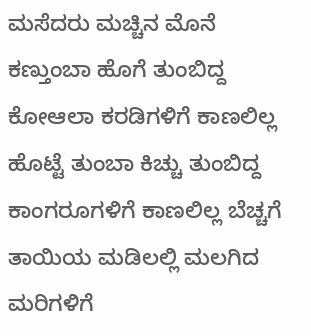ಮಸೆದರು ಮಚ್ಚಿನ ಮೊನೆ ಕಣ್ತುಂಬಾ ಹೊಗೆ ತುಂಬಿದ್ದ ಕೋಆಲಾ ಕರಡಿಗಳಿಗೆ ಕಾಣಲಿಲ್ಲ ಹೊಟ್ಟೆ ತುಂಬಾ ಕಿಚ್ಚು ತುಂಬಿದ್ದ ಕಾಂಗರೂಗಳಿಗೆ ಕಾಣಲಿಲ್ಲ ಬೆಚ್ಚಗೆ ತಾಯಿಯ ಮಡಿಲಲ್ಲಿ ಮಲಗಿದ ಮರಿಗಳಿಗೆ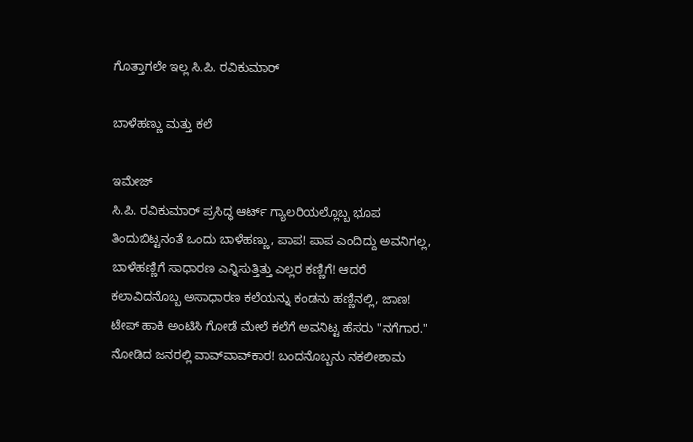ಗೊತ್ತಾಗಲೇ ಇಲ್ಲ ಸಿ.ಪಿ. ರವಿಕುಮಾರ್

ಬಾಳೆಹಣ್ಣು ಮತ್ತು ಕಲೆ

ಇಮೇಜ್
ಸಿ.ಪಿ. ರವಿಕುಮಾರ್ ಪ್ರಸಿದ್ಧ ಆರ್ಟ್ ಗ್ಯಾಲರಿಯಲ್ಲೊಬ್ಬ ಭೂಪ ತಿಂದುಬಿಟ್ಟನಂತೆ ಒಂದು ಬಾಳೆಹಣ್ಣು, ಪಾಪ! ಪಾಪ ಎಂದಿದ್ದು ಅವನಿಗಲ್ಲ, ಬಾಳೆಹಣ್ಣಿಗೆ ಸಾಧಾರಣ ಎನ್ನಿಸುತ್ತಿತ್ತು ಎಲ್ಲರ ಕಣ್ಣಿಗೆ! ಆದರೆ ಕಲಾವಿದನೊಬ್ಬ ಅಸಾಧಾರಣ ಕಲೆಯನ್ನು ಕಂಡನು ಹಣ್ಣಿನಲ್ಲಿ, ಜಾಣ! ಟೇಪ್ ಹಾಕಿ ಅಂಟಿಸಿ ಗೋಡೆ ಮೇಲೆ ಕಲೆಗೆ ಅವನಿಟ್ಟ ಹೆಸರು "ನಗೆಗಾರ." ನೋಡಿದ ಜನರಲ್ಲಿ ವಾವ್‌ವಾವ್‌ಕಾರ! ಬಂದನೊಬ್ಬನು ನಕಲೀಶಾಮ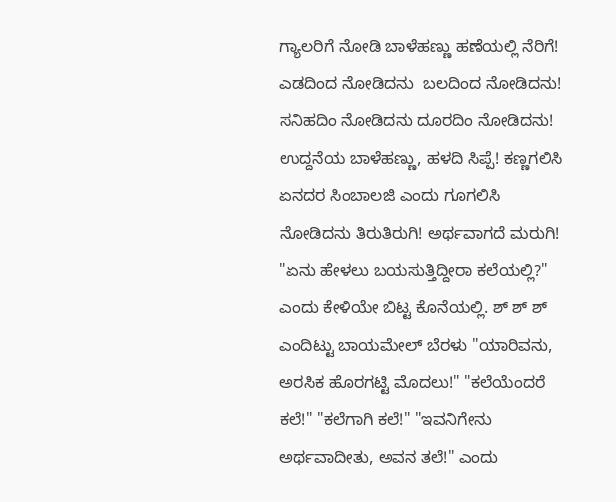ಗ್ಯಾಲರಿಗೆ ನೋಡಿ ಬಾಳೆಹಣ್ಣು ಹಣೆಯಲ್ಲಿ ನೆರಿಗೆ! ಎಡದಿಂದ ನೋಡಿದನು  ಬಲದಿಂದ ನೋಡಿದನು! ಸನಿಹದಿಂ ನೋಡಿದನು ದೂರದಿಂ ನೋಡಿದನು! ಉದ್ದನೆಯ ಬಾಳೆಹಣ್ಣು, ಹಳದಿ ಸಿಪ್ಪೆ! ಕಣ್ಣಗಲಿಸಿ ಏನದರ ಸಿಂಬಾಲಜಿ ಎಂದು ಗೂಗಲಿಸಿ ನೋಡಿದನು ತಿರುತಿರುಗಿ! ಅರ್ಥವಾಗದೆ ಮರುಗಿ! "ಏನು ಹೇಳಲು ಬಯಸುತ್ತಿದ್ದೀರಾ ಕಲೆಯಲ್ಲಿ?" ಎಂದು ಕೇಳಿಯೇ ಬಿಟ್ಟ ಕೊನೆಯಲ್ಲಿ. ಶ್ ಶ್ ಶ್ ಎಂದಿಟ್ಟು ಬಾಯಮೇಲ್ ಬೆರಳು "ಯಾರಿವನು, ಅರಸಿಕ ಹೊರಗಟ್ಟಿ ಮೊದಲು!" "ಕಲೆಯೆಂದರೆ ಕಲೆ!" "ಕಲೆಗಾಗಿ ಕಲೆ!" "ಇವನಿಗೇನು ಅರ್ಥವಾದೀತು, ಅವನ ತಲೆ!" ಎಂದು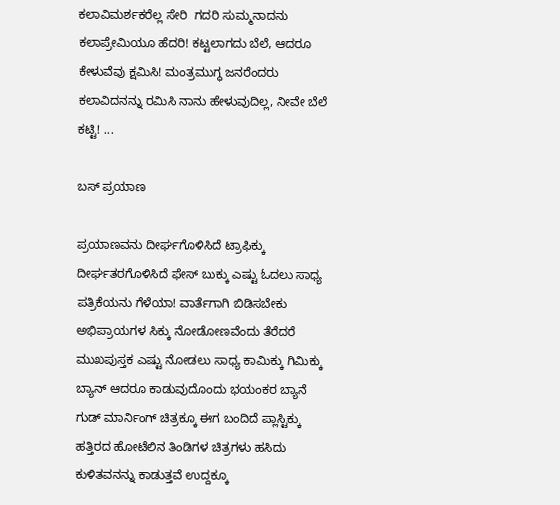ಕಲಾವಿಮರ್ಶಕರೆಲ್ಲ ಸೇರಿ  ಗದರಿ ಸುಮ್ಮನಾದನು ಕಲಾಪ್ರೇಮಿಯೂ ಹೆದರಿ! ಕಟ್ಟಲಾಗದು ಬೆಲೆ, ಆದರೂ ಕೇಳುವೆವು ಕ್ಷಮಿಸಿ! ಮಂತ್ರಮುಗ್ಧ ಜನರೆಂದರು ಕಲಾವಿದನನ್ನು ರಮಿಸಿ ನಾನು ಹೇಳುವುದಿಲ್ಲ, ನೀವೇ ಬೆಲೆ ಕಟ್ಟಿ! ...

ಬಸ್ ಪ್ರಯಾಣ

ಪ್ರಯಾಣವನು ದೀರ್ಘಗೊಳಿಸಿದೆ ಟ್ರಾಫಿಕ್ಕು ದೀರ್ಘತರಗೊಳಿಸಿದೆ ಫೇಸ್ ಬುಕ್ಕು ಎಷ್ಟು ಓದಲು ಸಾಧ್ಯ ಪತ್ರಿಕೆಯನು ಗೆಳೆಯಾ! ವಾರ್ತೆಗಾಗಿ ಬಿಡಿಸಬೇಕು ಅಭಿಪ್ರಾಯಗಳ ಸಿಕ್ಕು ನೋಡೋಣವೆಂದು ತೆರೆದರೆ ಮುಖಪುಸ್ತಕ ಎಷ್ಟು ನೋಡಲು ಸಾಧ್ಯ ಕಾಮಿಕ್ಕು ಗಿಮಿಕ್ಕು ಬ್ಯಾನ್ ಆದರೂ ಕಾಡುವುದೊಂದು ಭಯಂಕರ ಬ್ಯಾನೆ ಗುಡ್ ಮಾರ್ನಿಂಗ್ ಚಿತ್ರಕ್ಕೂ ಈಗ ಬಂದಿದೆ ಪ್ಲಾಸ್ಟಿಕ್ಕು ಹತ್ತಿರದ ಹೋಟೆಲಿನ ತಿಂಡಿಗಳ ಚಿತ್ರಗಳು ಹಸಿದು ಕುಳಿತವನನ್ನು ಕಾಡುತ್ತವೆ ಉದ್ದಕ್ಕೂ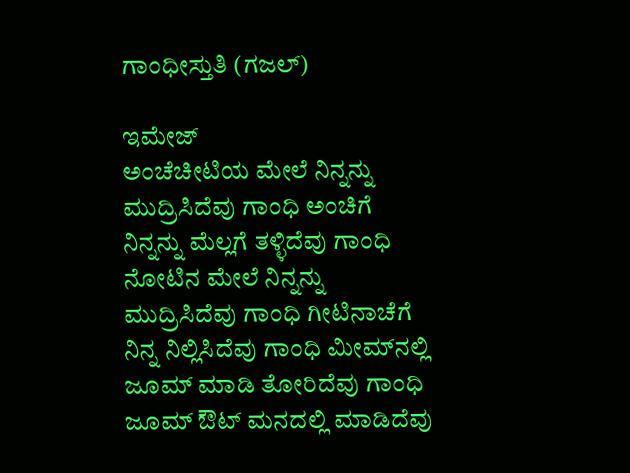ಗಾಂಧೀಸ್ತುತಿ (ಗಜಲ್)

ಇಮೇಜ್
ಅಂಚೆಚೀಟಿಯ ಮೇಲೆ ನಿನ್ನನ್ನು ಮುದ್ರಿಸಿದೆವು ಗಾಂಧಿ ಅಂಚಿಗೆ ನಿನ್ನನ್ನು ಮೆಲ್ಲಗೆ ತಳ್ಳಿದೆವು ಗಾಂಧಿ ನೋಟಿನ ಮೇಲೆ ನಿನ್ನನ್ನು ಮುದ್ರಿಸಿದೆವು ಗಾಂಧಿ ಗೀಟಿನಾಚೆಗೆ ನಿನ್ನ ನಿಲ್ಲಿಸಿದೆವು ಗಾಂಧಿ ಮೀಮ್‌ನಲ್ಲಿ ಜೂಮ್ ಮಾಡಿ ತೋರಿದೆವು ಗಾಂಧಿ ಜೂಮ್ ಔಟ್ ಮನದಲ್ಲಿ ಮಾಡಿದೆವು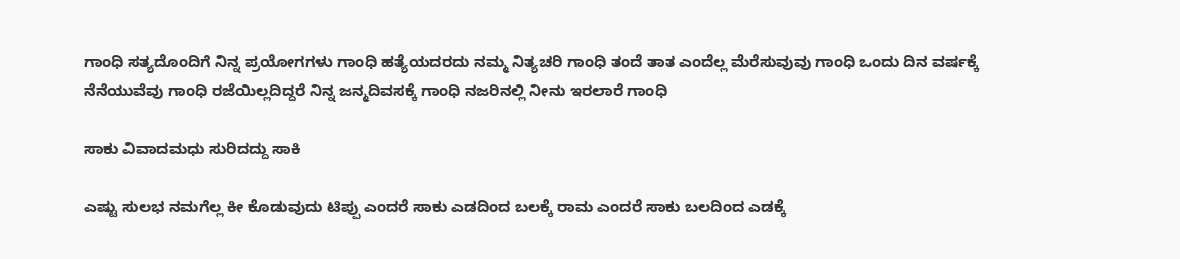ಗಾಂಧಿ ಸತ್ಯದೊಂದಿಗೆ ನಿನ್ನ ಪ್ರಯೋಗಗಳು ಗಾಂಧಿ ಹತ್ಯೆಯದರದು ನಮ್ಮ ನಿತ್ಯಚರಿ ಗಾಂಧಿ ತಂದೆ ತಾತ ಎಂದೆಲ್ಲ ಮೆರೆಸುವುವು ಗಾಂಧಿ ಒಂದು ದಿನ ವರ್ಷಕ್ಕೆ ನೆನೆಯುವೆವು ಗಾಂಧಿ ರಜೆಯಿಲ್ಲದಿದ್ದರೆ ನಿನ್ನ ಜನ್ಮದಿವಸಕ್ಕೆ ಗಾಂಧಿ ನಜರಿನಲ್ಲಿ ನೀನು ಇರಲಾರೆ ಗಾಂಧಿ

ಸಾಕು ವಿವಾದಮಧು ಸುರಿದದ್ದು ಸಾಕಿ

ಎಷ್ಟು ಸುಲಭ ನಮಗೆಲ್ಲ ಕೀ ಕೊಡುವುದು ಟಿಪ್ಪು ಎಂದರೆ ಸಾಕು ಎಡದಿಂದ ಬಲಕ್ಕೆ ರಾಮ ಎಂದರೆ ಸಾಕು ಬಲದಿಂದ ಎಡಕ್ಕೆ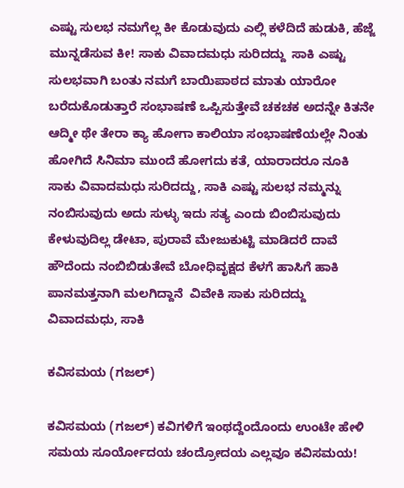ಎಷ್ಟು ಸುಲಭ ನಮಗೆಲ್ಲ ಕೀ ಕೊಡುವುದು ಎಲ್ಲಿ ಕಳೆದಿದೆ ಹುಡುಕಿ, ಹೆಜ್ಜೆ ಮುನ್ನಡೆಸುವ ಕೀ! ಸಾಕು ವಿವಾದಮಧು ಸುರಿದದ್ದು  ಸಾಕಿ ಎಷ್ಟು ಸುಲಭವಾಗಿ ಬಂತು ನಮಗೆ ಬಾಯಿಪಾಠದ ಮಾತು ಯಾರೋ ಬರೆದುಕೊಡುತ್ತಾರೆ ಸಂಭಾಷಣೆ ಒಪ್ಪಿಸುತ್ತೇವೆ ಚಕಚಕ ಅದನ್ನೇ ಕಿತನೇ ಆದ್ಮೀ ಥೇ ತೇರಾ ಕ್ಯಾ ಹೋಗಾ ಕಾಲಿಯಾ ಸಂಭಾಷಣೆಯಲ್ಲೇ ನಿಂತು ಹೋಗಿದೆ ಸಿನಿಮಾ ಮುಂದೆ ಹೋಗದು ಕತೆ, ಯಾರಾದರೂ ನೂಕಿ ಸಾಕು ವಿವಾದಮಧು ಸುರಿದದ್ದು, ಸಾಕಿ ಎಷ್ಟು ಸುಲಭ ನಮ್ಮನ್ನು ನಂಬಿಸುವುದು ಅದು ಸುಳ್ಳು ಇದು ಸತ್ಯ ಎಂದು ಬಿಂಬಿಸುವುದು ಕೇಳುವುದಿಲ್ಲ ಡೇಟಾ, ಪುರಾವೆ ಮೇಜುಕುಟ್ಟಿ ಮಾಡಿದರೆ ದಾವೆ ಹೌದೆಂದು ನಂಬಿಬಿಡುತೇವೆ ಬೋಧಿವೃಕ್ಷದ ಕೆಳಗೆ ಹಾಸಿಗೆ ಹಾಕಿ ಪಾನಮತ್ತನಾಗಿ ಮಲಗಿದ್ದಾನೆ  ವಿವೇಕಿ ಸಾಕು ಸುರಿದದ್ದು ವಿವಾದಮಧು, ಸಾಕಿ

ಕವಿಸಮಯ (ಗಜಲ್)

ಕವಿಸಮಯ (ಗಜಲ್) ಕವಿಗಳಿಗೆ ಇಂಥದ್ದೆಂದೊಂದು ಉಂಟೇ ಹೇಳಿ ಸಮಯ ಸೂರ್ಯೋದಯ ಚಂದ್ರೋದಯ ಎಲ್ಲವೂ ಕವಿಸಮಯ!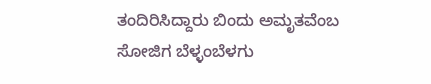ತಂದಿರಿಸಿದ್ದಾರು ಬಿಂದು ಅಮೃತವೆಂಬ ಸೋಜಿಗ ಬೆಳ್ಳಂಬೆಳಗು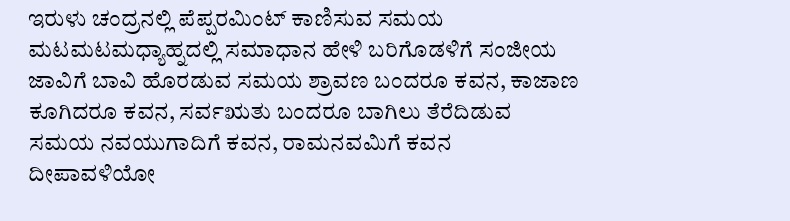ಇರುಳು ಚಂದ್ರನಲ್ಲಿ ಪೆಪ್ಪರಮಿಂಟ್ ಕಾಣಿಸುವ ಸಮಯ ಮಟಮಟಮಧ್ಯಾಹ್ನದಲ್ಲಿ ಸಮಾಧಾನ ಹೇಳಿ ಬರಿಗೊಡಳಿಗೆ ಸಂಜೀಯ ಜಾವಿಗೆ ಬಾವಿ ಹೊರಡುವ ಸಮಯ ಶ್ರಾವಣ ಬಂದರೂ ಕವನ, ಕಾಜಾಣ ಕೂಗಿದರೂ ಕವನ, ಸರ್ವಋತು ಬಂದರೂ ಬಾಗಿಲು ತೆರೆದಿಡುವ ಸಮಯ ನವಯುಗಾದಿಗೆ ಕವನ, ರಾಮನವಮಿಗೆ ಕವನ ದೀಪಾವಳಿಯೋ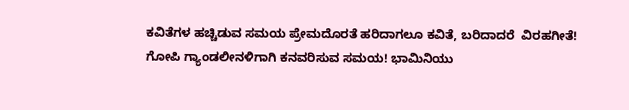ಕವಿತೆಗಳ ಹಚ್ಚಿಡುವ ಸಮಯ ಪ್ರೇಮದೊರತೆ ಹರಿದಾಗಲೂ ಕವಿತೆ, ಬರಿದಾದರೆ  ವಿರಹಗೀತೆ! ಗೋಪಿ ಗ್ಯಾಂಡಲೀನಳಿಗಾಗಿ ಕನವರಿಸುವ ಸಮಯ! ಭಾಮಿನಿಯು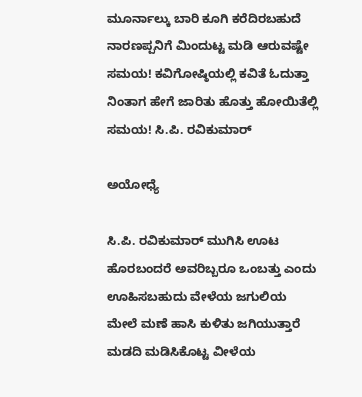ಮೂರ್ನಾಲ್ಕು ಬಾರಿ ಕೂಗಿ ಕರೆದಿರಬಹುದೆ ನಾರಣಪ್ಪನಿಗೆ ಮಿಂದುಟ್ಟ ಮಡಿ ಆರುವಷ್ಟೇ ಸಮಯ! ಕವಿಗೋಷ್ಠಿಯಲ್ಲಿ ಕವಿತೆ ಓದುತ್ತಾ ನಿಂತಾಗ ಹೇಗೆ ಜಾರಿತು ಹೊತ್ತು ಹೋಯಿತೆಲ್ಲಿ ಸಮಯ! ಸಿ.ಪಿ. ರವಿಕುಮಾರ್

ಅಯೋಧ್ಯೆ

ಸಿ.ಪಿ. ರವಿಕುಮಾರ್ ಮುಗಿಸಿ ಊಟ ಹೊರಬಂದರೆ ಅವರಿಬ್ಬರೂ ಒಂಬತ್ತು ಎಂದು ಊಹಿಸಬಹುದು ವೇಳೆಯ ಜಗುಲಿಯ ಮೇಲೆ ಮಣೆ ಹಾಸಿ ಕುಳಿತು ಜಗಿಯುತ್ತಾರೆ ಮಡದಿ ಮಡಿಸಿಕೊಟ್ಟ ವೀಳೆಯ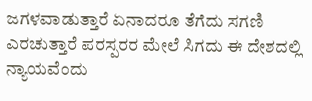ಜಗಳವಾಡುತ್ತಾರೆ ಏನಾದರೂ ತೆಗೆದು ಸಗಣಿ ಎರಚುತ್ತಾರೆ ಪರಸ್ಪರರ ಮೇಲೆ ಸಿಗದು ಈ ದೇಶದಲ್ಲಿ ನ್ಯಾಯವೆಂದು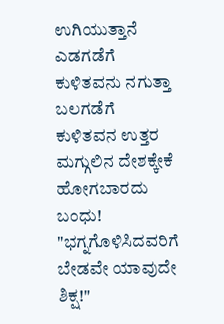ಉಗಿಯುತ್ತಾನೆ ಎಡಗಡೆಗೆ ಕುಳಿತವನು ನಗುತ್ತಾ ಬಲಗಡೆಗೆ ಕುಳಿತವನ ಉತ್ತರ ಮಗ್ಗುಲಿನ ದೇಶಕ್ಕೇಕೆ ಹೋಗಬಾರದು ಬಂಧು! "ಭಗ್ನಗೊಳಿಸಿದವರಿಗೆ ಬೇಡವೇ ಯಾವುದೇ ಶಿಕ್ಷ!"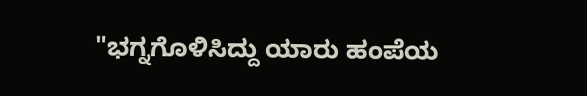"ಭಗ್ನಗೊಳಿಸಿದ್ದು ಯಾರು ಹಂಪೆಯ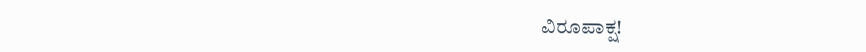ವಿರೂಪಾಕ್ಷ!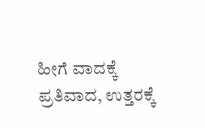ಹೀಗೆ ವಾದಕ್ಕೆ ಪ್ರತಿವಾದ, ಉತ್ತರಕ್ಕೆ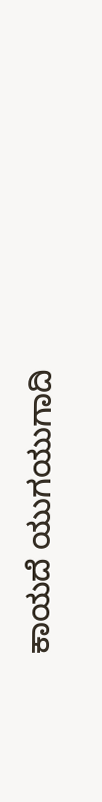ಕಾಯದೆ ಯುಗಯುಗಾದಿ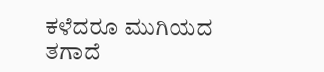ಕಳೆದರೂ ಮುಗಿಯದ ತಗಾದೆ